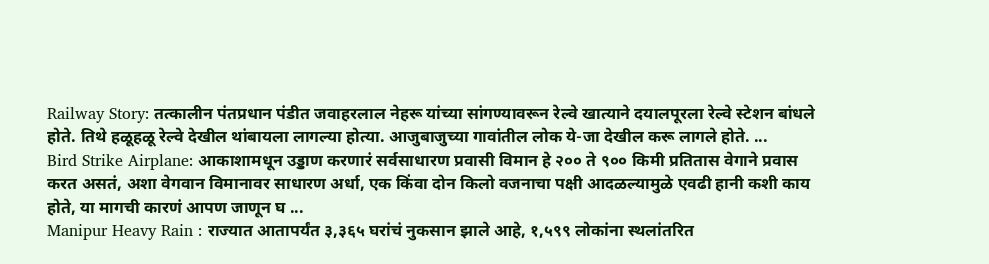Railway Story: तत्कालीन पंतप्रधान पंडीत जवाहरलाल नेहरू यांच्या सांगण्यावरून रेल्वे खात्याने दयालपूरला रेल्वे स्टेशन बांधले होते. तिथे हळूहळू रेल्वे देखील थांबायला लागल्या होत्या. आजुबाजुच्या गावांतील लोक ये-जा देखील करू लागले होते. ...
Bird Strike Airplane: आकाशामधून उड्डाण करणारं सर्वसाधारण प्रवासी विमान हे २०० ते ९०० किमी प्रतितास वेगाने प्रवास करत असतं, अशा वेगवान विमानावर साधारण अर्धा, एक किंवा दोन किलो वजनाचा पक्षी आदळल्यामुळे एवढी हानी कशी काय होते, या मागची कारणं आपण जाणून घ ...
Manipur Heavy Rain : राज्यात आतापर्यंत ३,३६५ घरांचं नुकसान झाले आहे, १,५९९ लोकांना स्थलांतरित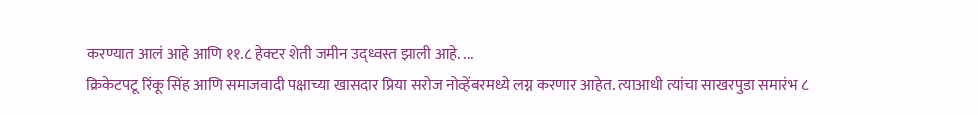करण्यात आलं आहे आणि ११.८ हेक्टर शेती जमीन उद्ध्वस्त झाली आहे. ...
क्रिकेटपटू रिंकू सिंह आणि समाजवादी पक्षाच्या खासदार प्रिया सरोज नोव्हेंबरमध्ये लग्न करणार आहेत. त्याआधी त्यांचा साखरपुडा समारंभ ८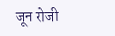जून रोजी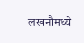लखनौमध्ये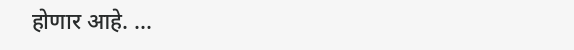होणार आहे. ...